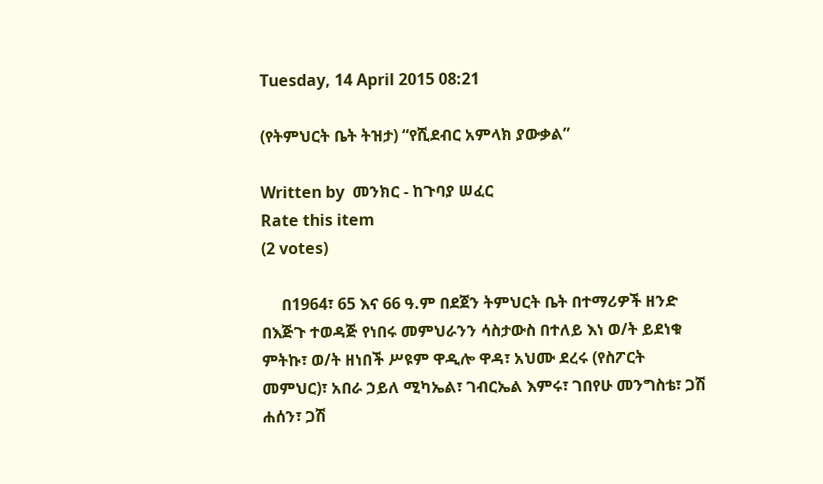Tuesday, 14 April 2015 08:21

(የትምህርት ቤት ትዝታ) “የሺደብር አምላክ ያውቃል”

Written by  መንክር - ከጉባያ ሠፈር
Rate this item
(2 votes)

     በ1964፣ 65 እና 66 ዓ.ም በደጀን ትምህርት ቤት በተማሪዎች ዘንድ በእጅጉ ተወዳጅ የነበሩ መምህራንን ሳስታውስ በተለይ እነ ወ/ት ይደነቁ ምትኩ፣ ወ/ት ዘነበች ሥዩም ዋዲሎ ዋዳ፣ አህሙ ደረሩ (የስፖርት መምህር)፣ አበራ ኃይለ ሚካኤል፣ ገብርኤል እምሩ፣ ገበየሁ መንግስቴ፣ ጋሽ ሐሰን፣ ጋሽ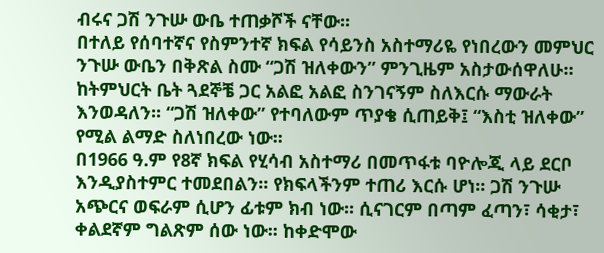ብሩና ጋሽ ንጉሡ ውቤ ተጠቃሾች ናቸው፡፡
በተለይ የሰባተኛና የስምንተኛ ክፍል የሳይንስ አስተማሪዬ የነበረውን መምህር ንጉሡ ውቤን በቅጽል ስሙ “ጋሽ ዝለቀውን” ምንጊዜም አስታውሰዋለሁ። ከትምህርት ቤት ጓደኞቼ ጋር አልፎ አልፎ ስንገናኝም ስለእርሱ ማውራት እንወዳለን፡፡ “ጋሽ ዝለቀው” የተባለውም ጥያቄ ሲጠይቅ፤ “እስቲ ዝለቀው” የሚል ልማድ ስለነበረው ነው፡፡
በ1966 ዓ.ም የ8ኛ ክፍል የሂሳብ አስተማሪ በመጥፋቱ ባዮሎጂ ላይ ደርቦ እንዲያስተምር ተመደበልን፡፡ የክፍላችንም ተጠሪ እርሱ ሆነ፡፡ ጋሽ ንጉሡ አጭርና ወፍራም ሲሆን ፊቱም ክብ ነው፡፡ ሲናገርም በጣም ፈጣን፣ ሳቂታ፣ ቀልደኛም ግልጽም ሰው ነው፡፡ ከቀድሞው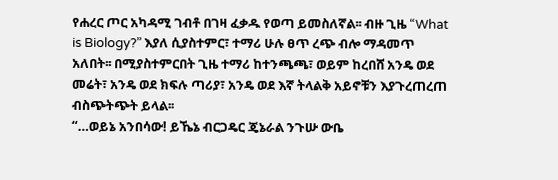የሐረር ጦር አካዳሚ ገብቶ በገዛ ፈቃዱ የወጣ ይመስለኛል፡፡ ብዙ ጊዜ “What is Biology?” እያለ ሲያስተምር፣ ተማሪ ሁሉ ፀጥ ረጭ ብሎ ማዳመጥ አለበት፡፡ በሚያስተምርበት ጊዜ ተማሪ ከተንጫጫ፣ ወይም ከረበሸ አንዴ ወደ መሬት፣ አንዴ ወደ ክፍሉ ጣሪያ፣ አንዴ ወደ እኛ ትላልቅ አይኖቹን እያጉረጠረጠ ብስጭትጭት ይላል፡፡
“…ወይኔ አንበሳው! ይኼኔ ብርጋዴር ጄኔራል ንጉሡ ውቤ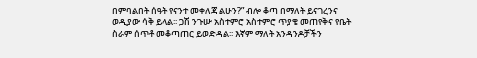በምባልበት ሰዓት የናንተ መቀለጃ ልሁን?” ብሎ ቆጣ በማለት ይናገረንና ወዲያው ሳቅ ይላል፡፡ ጋሽ ንጉሡ አስተምሮ አስተምሮ ጥያቄ መጠየቅና የቤት ስራም ሰጥቶ መቆጣጠር ይወድዳል፡፡ እኛም ማለት አንዳንዶቻችን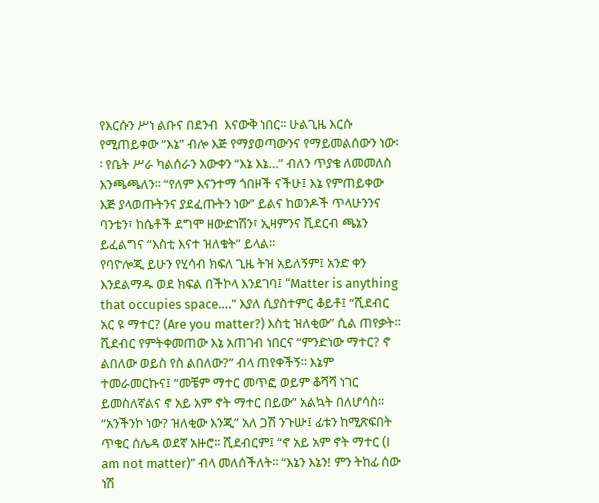የእርሱን ሥነ ልቡና በደንብ  እናውቅ ነበር፡፡ ሁልጊዜ እርሱ የሚጠይቀው “እኔ” ብሎ እጅ የማያወጣውንና የማይመልሰውን ነው፡፡ የቤት ሥራ ካልሰራን አውቀን “እኔ እኔ…” ብለን ጥያቄ ለመመለስ እንጫጫለን፡፡ “የለም እናንተማ ጎበዞች ናችሁ፤ እኔ የምጠይቀው እጅ ያላወጡትንና ያደፈጡትን ነው” ይልና ከወንዶች ጥላሁንንና ባንቴን፣ ከሴቶች ደግሞ ዘውድነሽን፣ ኢዛምንና ሺደርብ ጫኔን ይፈልግና “እስቲ እናተ ዝለቁት” ይላል፡፡
የባዮሎጂ ይሁን የሂሳብ ክፍለ ጊዜ ትዝ አይለኝም፤ አንድ ቀን እንደልማዱ ወደ ክፍል በችኮላ እንደገባ፤ “Matter is anything that occupies space….” እያለ ሲያስተምር ቆይቶ፤ “ሺደብር አር ዩ ማተር? (Are you matter?) እስቲ ዝለቂው” ሲል ጠየቃት። ሺደብር የምትቀመጠው እኔ አጠገብ ነበርና “ምንድነው ማተር? ኖ ልበለው ወይስ የስ ልበለው?” ብላ ጠየቀችኝ፡፡ እኔም ተመራመርኩና፤ “መቼም ማተር መጥፎ ወይም ቆሻሻ ነገር ይመስለኛልና ኖ አይ አም ኖት ማተር በይው” አልኳት በለሆሳስ፡፡
“አንችንኮ ነው? ዝለቂው እንጂ” አለ ጋሽ ንጉሡ፤ ፊቱን ከሚጽፍበት ጥቁር ሰሌዳ ወደኛ አዙሮ፡፡ ሺደብርም፤ “ኖ አይ አም ኖት ማተር (I am not matter)” ብላ መለሰችለት፡፡ “እኔን እኔን! ምን ትከፊ ሰው ነሽ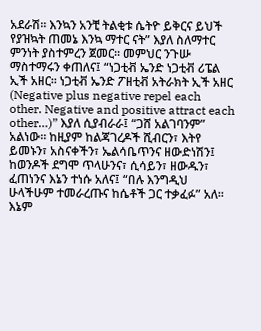አደራሽ፡፡ እንኳን አንቺ ትልቂቱ ሴትዮ ይቅርና ይህች የያዝኳት ጠመኔ እንኳ ማተር ናት” እያለ ስለማተር ምንነት ያስተምረን ጀመር። መምህር ንጉሡ ማስተማሩን ቀጠለና፤ “ነጋቲቭ ኤንድ ነጋቲቭ ሪፔል ኢች አዘር፡፡ ነጋቲቭ ኤንድ ፖዘቲቭ አትራክት ኢች አዘር (Negative plus negative repel each other. Negative and positive attract each other…)” እያለ ሲያብራራ፤ “ጋሸ አልገባንም” አልነው፡፡ ከዚያም ከልጃገረዶች ሺብርን፣ እትየ ይመኑን፣ አስናቀችን፣ ኤልሳቤጥንና ዘውድነሽን፤ ከወንዶች ደግሞ ጥላሁንና፣ ሲሳይን፣ ዘውዱን፣ ፈጠነንና እኔን ተነሱ አለና፤ “በሉ እንግዲህ ሁላችሁም ተመራረጡና ከሴቶች ጋር ተቃፈፉ” አለ፡፡ እኔም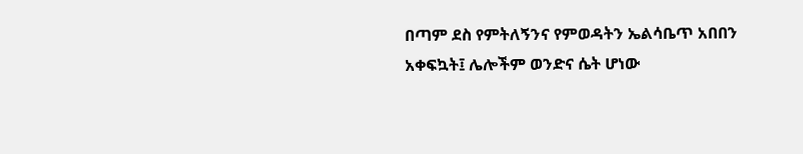በጣም ደስ የምትለኝንና የምወዳትን ኤልሳቤጥ አበበን አቀፍኳት፤ ሌሎችም ወንድና ሴት ሆነው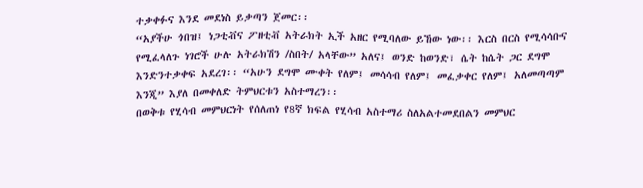ተቃቀፉና እንደ መደነስ ይቃጣን ጀመር፡፡
“አያችሁ ጎበዝ፤ ነጋቲቭና ፖዘቲቭ አትራክት ኢች አዘር የሚባለው ይኸው ነው፡፡ እርስ በርስ የሚሳሳቡና የሚፈላለጉ ነገሮች ሁሉ አትራክሽን /ስበት/ አላቸው” አለና፤ ወንድ ከወንድ፣ ሴት ከሴት ጋር ደግሞ እንድንተቃቀፍ አደረገ፡፡ “አሁን ደግሞ ሙቀት የለም፤ መሳሳብ የለም፤ መፈቃቀር የለም፤ አለመጣጣም እንጂ” እያለ በመቀለድ ትምህርቱን አስተማረን፡፡
በወቅቱ የሂሳብ መምህርነት የሰለጠነ የ8ኛ ክፍል የሂሳብ አስተማሪ ስለአልተመደበልን መምህር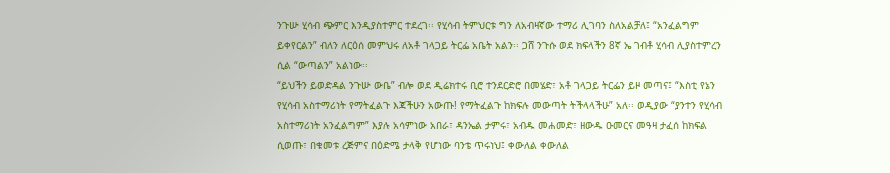ንጉሡ ሂሳብ ጭምር እንዲያስተምር ተደረገ፡፡ የሂሳብ ትምህርቱ ግን ለአብዛኛው ተማሪ ሊገባን ስለአልቻለ፤ “አንፈልግም ይቀየርልን” ብለን ለርዕሰ መምህሩ ለአቶ ገላጋይ ትርፌ አቤት አልን፡፡ ጋሸ ንጉሱ ወደ ክፍላችን 8ኛ ኤ ገብቶ ሂሳብ ሊያስተምረን ሲል “ውጣልን” አልነው፡፡
“ይህችን ይወድዳል ንጉሡ ውቤ” ብሎ ወደ ዲሬክተሩ ቢሮ ተንደርድሮ በመሄድ፣ አቶ ገላጋይ ትርፌን ይዞ መጣና፤ “እስቲ የኔን የሂሳብ አስተማሪነት የማትፈልጉ እጃችሁን አውጡ! የማትፈልጉ ከክፍሉ መውጣት ትችላላችሁ” አለ፡፡ ወዲያው “ያንተን የሂሳብ አስተማሪነት አንፈልግም” እያሉ አሳምነው አበራ፣ ዳንኤል ታምሩ፣ አብዱ መሐመድ፣ ዘውዱ ዑመርና መዓዛ ታፈሰ ከክፍል ሲወጡ፣ በቁመቱ ረጅምና በዕድሜ ታላቅ የሆነው ባንቴ ጥሩነህ፤ ቀውለል ቀውለል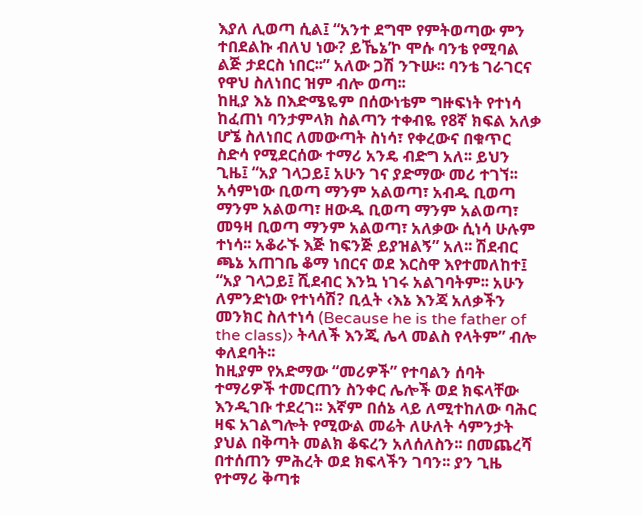እያለ ሊወጣ ሲል፤ “አንተ ደግሞ የምትወጣው ምን ተበደልኩ ብለህ ነው? ይኼኔ’ኮ ሞሱ ባንቴ የሚባል ልጅ ታደርስ ነበር፡፡” አለው ጋሽ ንጉሡ፡፡ ባንቴ ገራገርና የዋህ ስለነበር ዝም ብሎ ወጣ፡፡
ከዚያ እኔ በእድሜዬም በሰውነቴም ግዙፍነት የተነሳ ከፈጠነ ባንታምላክ ስልጣን ተቀብዬ የ8ኛ ክፍል አለቃ ሆኜ ስለነበር ለመውጣት ስነሳ፣ የቀረውና በቁጥር ስድሳ የሚደርሰው ተማሪ አንዴ ብድግ አለ፡፡ ይህን ጊዜ፤ “አያ ገላጋይ፤ አሁን ገና ያድማው መሪ ተገኘ፡፡ አሳምነው ቢወጣ ማንም አልወጣ፣ አብዱ ቢወጣ ማንም አልወጣ፣ ዘውዱ ቢወጣ ማንም አልወጣ፣ መዓዛ ቢወጣ ማንም አልወጣ፣ አለቃው ሲነሳ ሁሉም ተነሳ፡፡ አቆራኙ እጅ ከፍንጅ ይያዝልኝ” አለ፡፡ ሽደብር ጫኔ አጠገቤ ቆማ ነበርና ወደ እርስዋ እየተመለከተ፤ “አያ ገላጋይ፤ ሺደብር እንኳ ነገሩ አልገባትም፡፡ አሁን ለምንድነው የተነሳሽ? ቢሏት ‹እኔ እንጃ አለቃችን መንክር ስለተነሳ (Because he is the father of the class)› ትላለች እንጂ ሌላ መልስ የላትም” ብሎ ቀለደባት፡፡
ከዚያም የአድማው “መሪዎች” የተባልን ሰባት ተማሪዎች ተመርጠን ስንቀር ሌሎች ወደ ክፍላቸው እንዲገቡ ተደረገ፡፡ እኛም በሰኔ ላይ ለሚተከለው ባሕር ዛፍ አገልግሎት የሚውል መሬት ለሁለት ሳምንታት ያህል በቅጣት መልክ ቆፍረን አለሰለስን፡፡ በመጨረሻ በተሰጠን ምሕረት ወደ ክፍላችን ገባን፡፡ ያን ጊዜ የተማሪ ቅጣቱ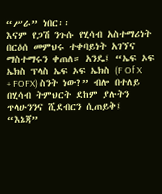“ሥራ” ነበር፡፡
እናም የጋሽ ንጉሱ የሂሳብ አስተማሪነት በርዕሰ መምህሩ ተቀባይነት አገኘና ማስተማሩን ቀጠለ። አንዴ፤ “ኤፍ ኦፍ ኤክስ ፕላስ ኤፍ ኦፍ ኤክስ (F Of X + FOFX) ስንት ነው?” ብሎ በተለይ በሂሳብ ትምህርት ደከም ያሉትን ጥላሁንንና ሺደብርን ሲጠይቅ፤ “እኔጃ”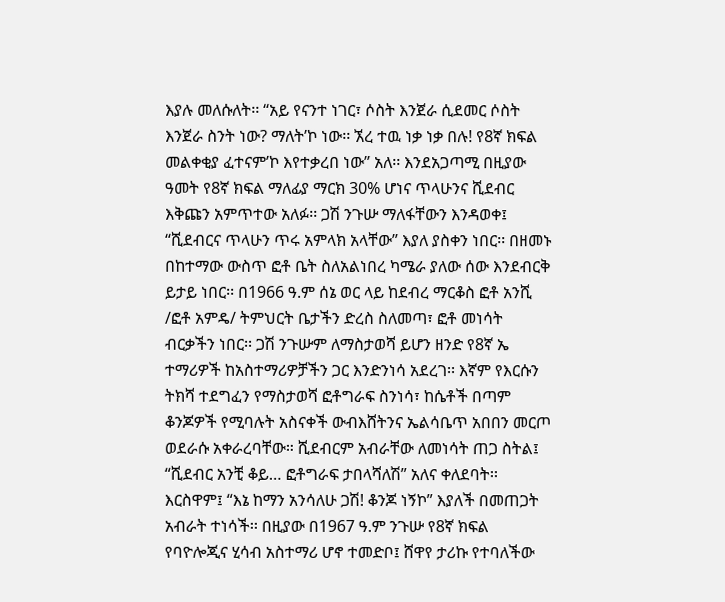እያሉ መለሱለት፡፡ “አይ የናንተ ነገር፣ ሶስት እንጀራ ሲደመር ሶስት እንጀራ ስንት ነው? ማለት’ኮ ነው፡፡ ኧረ ተዉ ነቃ ነቃ በሉ! የ8ኛ ክፍል መልቀቂያ ፈተናም’ኮ እየተቃረበ ነው” አለ፡፡ እንደአጋጣሚ በዚያው ዓመት የ8ኛ ክፍል ማለፊያ ማርክ 30% ሆነና ጥላሁንና ሺደብር እቅጩን አምጥተው አለፉ፡፡ ጋሽ ንጉሡ ማለፋቸውን እንዳወቀ፤ “ሺደብርና ጥላሁን ጥሩ አምላክ አላቸው” እያለ ያስቀን ነበር፡፡ በዘመኑ በከተማው ውስጥ ፎቶ ቤት ስለአልነበረ ካሜራ ያለው ሰው እንደብርቅ ይታይ ነበር፡፡ በ1966 ዓ.ም ሰኔ ወር ላይ ከደብረ ማርቆስ ፎቶ አንሺ /ፎቶ አምዴ/ ትምህርት ቤታችን ድረስ ስለመጣ፣ ፎቶ መነሳት ብርቃችን ነበር፡፡ ጋሽ ንጉሡም ለማስታወሻ ይሆን ዘንድ የ8ኛ ኤ ተማሪዎች ከአስተማሪዎቻችን ጋር እንድንነሳ አደረገ፡፡ እኛም የእርሱን ትክሻ ተደግፈን የማስታወሻ ፎቶግራፍ ስንነሳ፣ ከሴቶች በጣም ቆንጆዎች የሚባሉት አስናቀች ውብእሸትንና ኤልሳቤጥ አበበን መርጦ ወደራሱ አቀራረባቸው። ሺደብርም አብራቸው ለመነሳት ጠጋ ስትል፤ “ሺደብር አንቺ ቆይ… ፎቶግራፍ ታበላሻለሽ” አለና ቀለደባት፡፡
እርስዋም፤ “እኔ ከማን አንሳለሁ ጋሽ! ቆንጆ ነኝኮ” እያለች በመጠጋት አብራት ተነሳች፡፡ በዚያው በ1967 ዓ.ም ንጉሡ የ8ኛ ክፍል የባዮሎጂና ሂሳብ አስተማሪ ሆኖ ተመድቦ፤ ሸዋየ ታሪኩ የተባለችው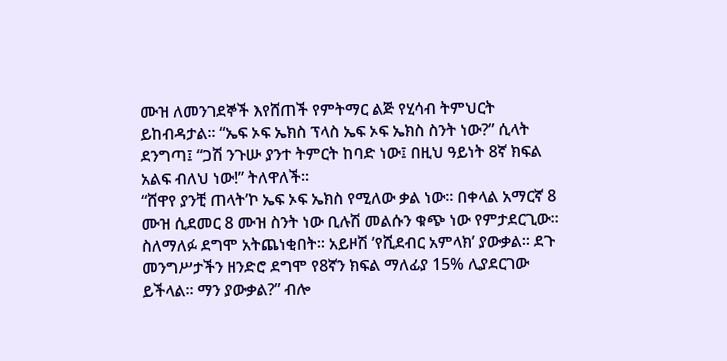ሙዝ ለመንገደኞች እየሸጠች የምትማር ልጅ የሂሳብ ትምህርት ይከብዳታል፡፡ “ኤፍ ኦፍ ኤክስ ፕላስ ኤፍ ኦፍ ኤክስ ስንት ነው?” ሲላት ደንግጣ፤ “ጋሽ ንጉሡ ያንተ ትምርት ከባድ ነው፤ በዚህ ዓይነት 8ኛ ክፍል አልፍ ብለህ ነው!” ትለዋለች፡፡
“ሸዋየ ያንቺ ጠላት’ኮ ኤፍ ኦፍ ኤክስ የሚለው ቃል ነው፡፡ በቀላል አማርኛ 8 ሙዝ ሲደመር 8 ሙዝ ስንት ነው ቢሉሽ መልሱን ቁጭ ነው የምታደርጊው። ስለማለፉ ደግሞ አትጨነቂበት፡፡ አይዞሽ ’የሺደብር አምላክ’ ያውቃል፡፡ ደጉ መንግሥታችን ዘንድሮ ደግሞ የ8ኛን ክፍል ማለፊያ 15% ሊያደርገው ይችላል፡፡ ማን ያውቃል?” ብሎ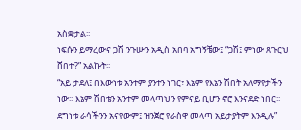አስቋታል፡፡
ነፍሱን ይማረውና ጋሽ ንጉሡን አዲስ አበባ አግኝቼው፤ “ጋሽ፤ ምነው ጸጉርህ ሸበተ?” አልኩት፡፡
“አይ ታደለ፤ በእውነቱ አንተም ያንተን ነገር፣ እኔም የእኔን ሽበት አለማየታችን ነው፡፡ እኔም ሽበቴን አንተም መላጣህን የምናይ ቢሆን ኖሮ እንናደድ ነበር፡፡ ደግነቱ ራሳችንን አናየውም፤ ዝንጀሮ የራስዋ መላጣ አይታያትም እንዲሉ”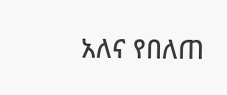አለና የበለጠ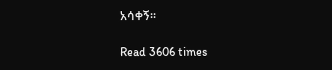አሳቀኝ፡፡

Read 3606 times